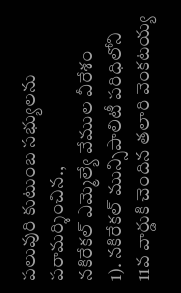పలువురి కుటుంబ సభ్యులను పరామర్శించిన.,
నకిరేకల్ ఎమ్మెల్యే వేముల వీరేశం
1). నకిరేకల్ మున్సిపాలిటీ పరిధిలోని 11వ వార్డుకి చెందిన తలారి వెంకటయ్య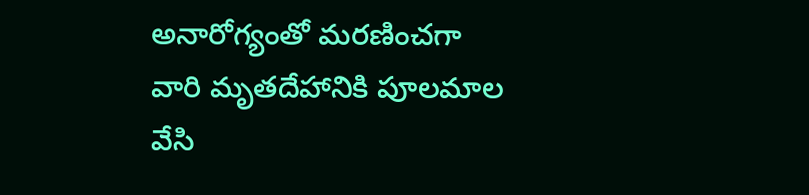అనారోగ్యంతో మరణించగా వారి మృతదేహానికి పూలమాల వేసి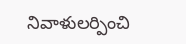నివాళులర్పించి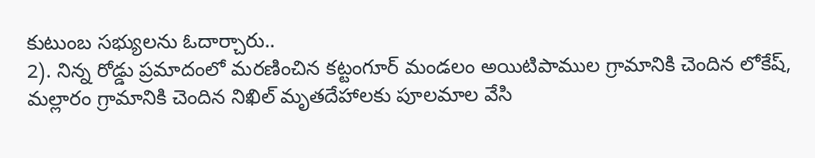కుటుంబ సభ్యులను ఓదార్చారు..
2). నిన్న రోడ్డు ప్రమాదంలో మరణించిన కట్టంగూర్ మండలం అయిటిపాముల గ్రామానికి చెందిన లోకేష్, మల్లారం గ్రామానికి చెందిన నిఖిల్ మృతదేహాలకు పూలమాల వేసి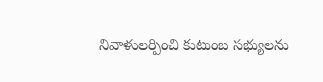నివాళులర్పించి కుటుంబ సభ్యులను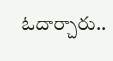ఓదార్చారు..